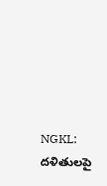NGKL: దళితులపై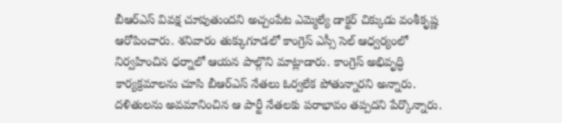బీఆర్ఎస్ వివక్ష చూపుతుందని అచ్చంపేట ఎమ్మెల్యే డాక్టర్ చిక్కుడు వంశీకృష్ణ ఆరోపించారు. శనివారం తుక్కుగూడలో కాంగ్రెస్ ఎస్సీ సెల్ ఆధ్వర్యంలో నిర్వహించిన ధర్నాలో ఆయన పాల్గొని మాట్లాడారు. కాంగ్రెస్ అభివృద్ధి కార్యక్రమాలను చూసి బీఆర్ఎస్ నేతలు ఓర్వలేక పోతున్నారని అన్నారు. దళితులను అవమానించిన ఆ పార్టీ నేతలకు పరాభావం తప్పదని పేర్కొన్నారు.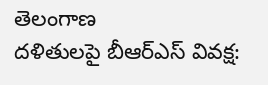తెలంగాణ
దళితులపై బీఆర్ఎస్ వివక్ష: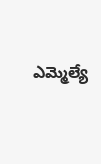ఎమ్మెల్యే